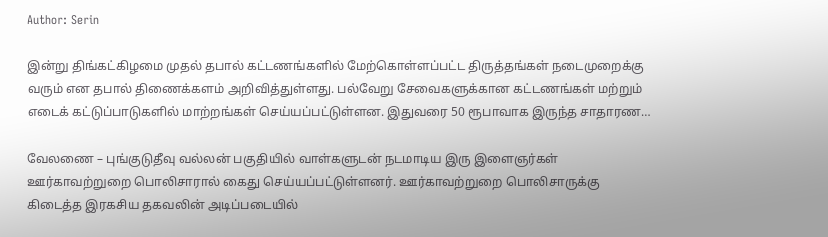Author: Serin

இன்று திங்கட்கிழமை முதல் தபால் கட்டணங்களில் மேற்கொள்ளப்பட்ட திருத்தங்கள் நடைமுறைக்கு வரும் என தபால் திணைக்களம் அறிவித்துள்ளது. பல்வேறு சேவைகளுக்கான கட்டணங்கள் மற்றும் எடைக் கட்டுப்பாடுகளில் மாற்றங்கள் செய்யப்பட்டுள்ளன. இதுவரை 50 ரூபாவாக இருந்த சாதாரண…

வேலணை – புங்குடுதீவு வல்லன் பகுதியில் வாள்களுடன் நடமாடிய இரு இளைஞர்கள் ஊர்காவற்றுறை பொலிசாரால் கைது செய்யப்பட்டுள்ளனர். ஊர்காவற்றுறை பொலிசாருக்கு கிடைத்த இரகசிய தகவலின் அடிப்படையில்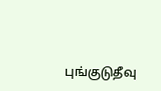புங்குடுதீவு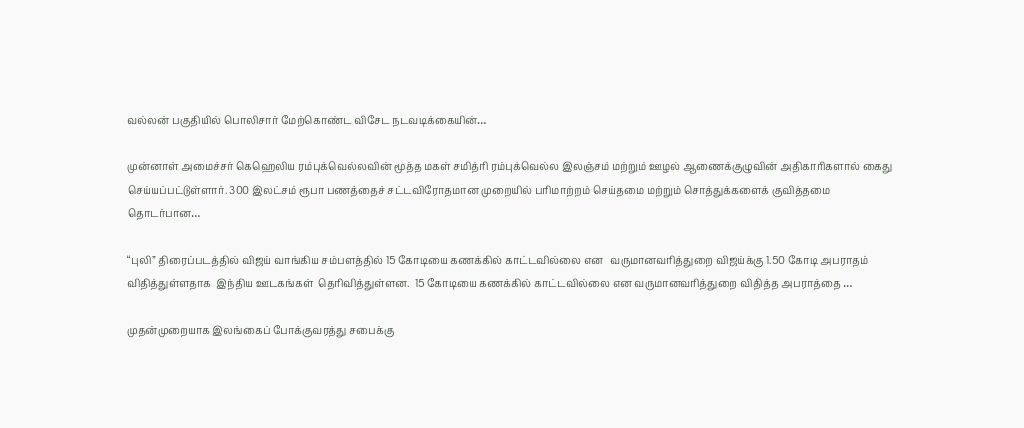வல்லன் பகுதியில் பொலிசார் மேற்கொண்ட விசேட நடவடிக்கையின்…

முன்னாள் அமைச்சர் கெஹெலிய ரம்புக்வெல்லவின் மூத்த மகள் சமித்ரி ரம்புக்வெல்ல இலஞ்சம் மற்றும் ஊழல் ஆணைக்குழுவின் அதிகாரிகளால் கைது செய்யப்பட்டுள்ளார். 300 இலட்சம் ரூபா பணத்தைச் சட்டவிரோதமான முறையில் பரிமாற்றம் செய்தமை மற்றும் சொத்துக்களைக் குவித்தமை தொடர்பான…

“புலி” திரைப்படத்தில் விஜய் வாங்கிய சம்பளத்தில் 15 கோடியை கணக்கில் காட்டவில்லை என   வருமானவரித்துறை விஜய்க்கு 1.50 கோடி அபராதம் விதித்துள்ளதாக  இந்திய ஊடகங்கள்  தெரிவித்துள்ளன.  15 கோடியை கணக்கில் காட்டவில்லை என வருமானவரித்துறை விதித்த அபராத்தை …

முதன்முறையாக இலங்கைப் போக்குவரத்து சபைக்கு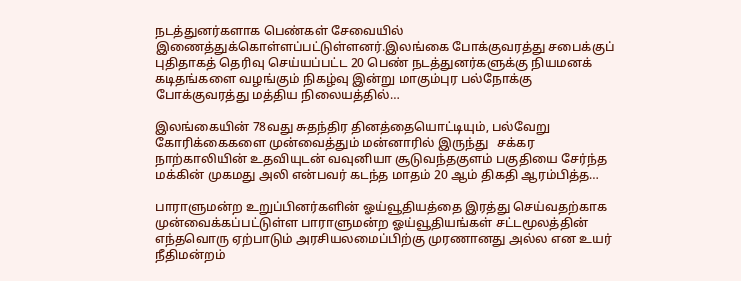நடத்துனர்களாக பெண்கள் சேவையில் இணைத்துக்கொள்ளப்பட்டுள்ளனர்.இலங்கை போக்குவரத்து சபைக்குப் புதிதாகத் தெரிவு செய்யப்பட்ட 20 பெண் நடத்துனர்களுக்கு நியமனக் கடிதங்களை வழங்கும் நிகழ்வு இன்று மாகும்புர பல்நோக்கு போக்குவரத்து மத்திய நிலையத்தில்…

இலங்கையின் 78வது சுதந்திர தினத்தையொட்டியும், பல்வேறு கோரிக்கைகளை முன்வைத்தும் மன்னாரில் இருந்து   சக்கர நாற்காலியின் உதவியுடன் வவுனியா சூடுவந்தகுளம் பகுதியை சேர்ந்த மக்கின் முகமது அலி என்பவர் கடந்த மாதம் 20 ஆம் திகதி ஆரம்பித்த…

பாராளுமன்ற உறுப்பினர்களின் ஓய்வூதியத்தை இரத்து செய்வதற்காக முன்வைக்கப்பட்டுள்ள பாராளுமன்ற ஓய்வூதியங்கள் சட்டமூலத்தின் எந்தவொரு ஏற்பாடும் அரசியலமைப்பிற்கு முரணானது அல்ல என உயர் நீதிமன்றம்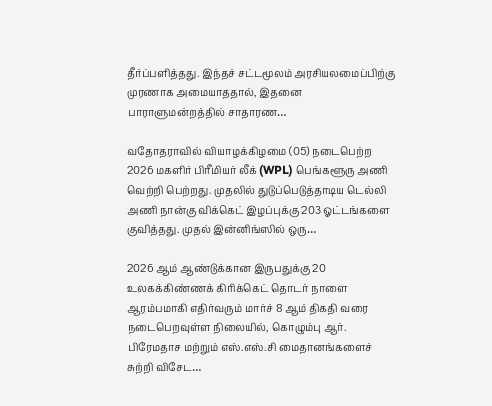தீர்ப்பளித்தது. இந்தச் சட்டமூலம் அரசியலமைப்பிற்கு முரணாக அமையாததால், இதனை பாராளுமன்றத்தில் சாதாரண…

வதோதராவில் வியாழக்கிழமை (05) நடைபெற்ற 2026 மகளிர் பிரீமியர் லீக் (WPL) பெங்களூரு அணி வெற்றி பெற்றது. முதலில் துடுப்பெடுத்தாடிய டெல்லி அணி நான்கு விக்கெட் இழப்புக்கு 203 ஓட்டங்களை குவித்தது. முதல் இன்னிங்ஸில் ஒரு…

2026 ஆம் ஆண்டுக்கான இருபதுக்கு 20 உலகக்கிண்ணக் கிரிக்கெட் தொடர் நாளை ஆரம்பமாகி எதிர்வரும் மார்ச் 8 ஆம் திகதி வரை நடைபெறவுள்ள நிலையில், கொழும்பு ஆர். பிரேமதாச மற்றும் எஸ்.எஸ்.சி மைதானங்களைச் சுற்றி விசேட…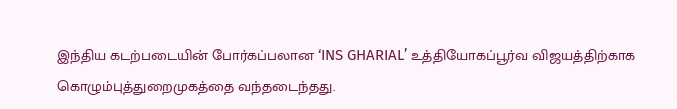இந்திய கடற்படையின் போர்கப்பலான ‘INS GHARIAL’ உத்தியோகப்பூர்வ விஜயத்திற்காக கொழும்புத்துறைமுகத்தை வந்தடைந்தது.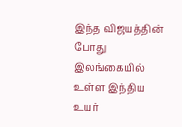இந்த விஜயத்தின் போது இலங்கையில் உள்ள இந்திய உயர்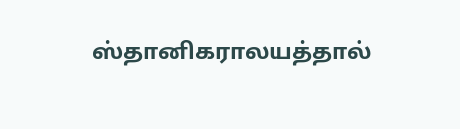ஸ்தானிகராலயத்தால்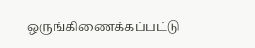ஒருங்கிணைக்கப்பட்டு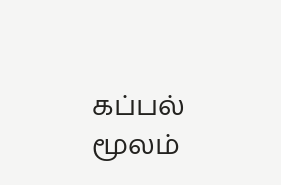கப்பல் மூலம்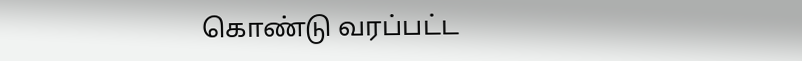கொண்டு வரப்பட்ட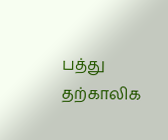பத்து தற்காலிக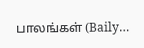பாலங்கள் (Baily…